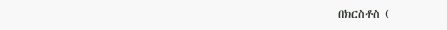በክርስቶስ (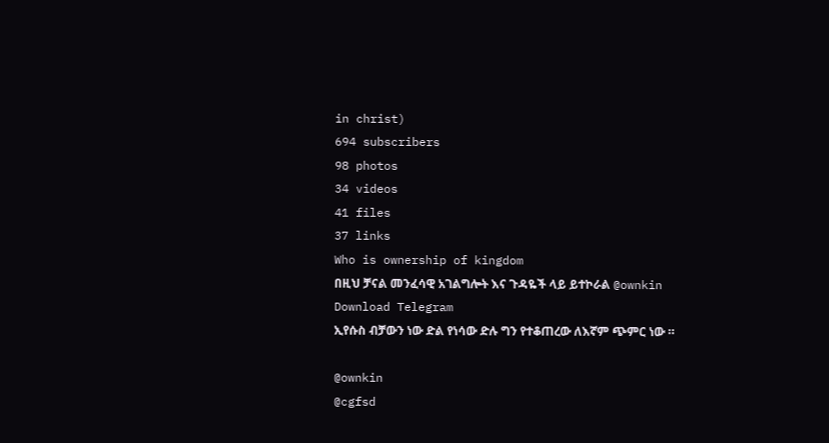in christ)
694 subscribers
98 photos
34 videos
41 files
37 links
Who is ownership of kingdom
በዚህ ቻናል መንፈሳዊ አገልግሎት እና ጉዳዬች ላይ ይተኮራል @ownkin
Download Telegram
ኢየሱስ ብቻውን ነው ድል የነሳው ድሉ ግን የተቆጠረው ለእኛም ጭምር ነው ።

@ownkin
@cgfsd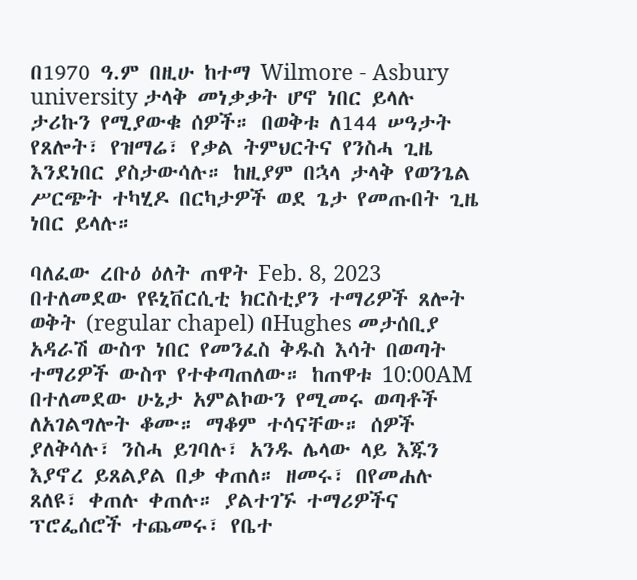በ1970 ዓ.ም በዚሁ ከተማ Wilmore - Asbury university ታላቅ መነቃቃት ሆኖ ነበር ይላሉ ታሪኩን የሚያውቁ ሰዎች። በወቅቱ ለ144 ሠዓታት የጸሎት፣ የዝማሬ፣ የቃል ትምህርትና የንስሓ ጊዜ እንደነበር ያስታውሳሉ። ከዚያም በኋላ ታላቅ የወንጌል ሥርጭት ተካሂዶ በርካታዎች ወደ ጌታ የመጡበት ጊዜ ነበር ይላሉ።

ባለፈው ረቡዕ ዕለት ጠዋት Feb. 8, 2023 በተለመደው የዩኒቨርሲቲ ክርስቲያን ተማሪዎች ጸሎት ወቅት (regular chapel) በHughes መታሰቢያ አዳራሽ ውስጥ ነበር የመንፈስ ቅዱስ እሳት በወጣት ተማሪዎች ውስጥ የተቀጣጠለው። ከጠዋቱ 10:00AM በተለመደው ሁኔታ አምልኮውን የሚመሩ ወጣቶች ለአገልግሎት ቆሙ። ማቆም ተሳናቸው። ሰዎች ያለቅሳሉ፣ ንስሓ ይገባሉ፣ አንዱ ሌላው ላይ እጁን እያኖረ ይጸልያል በቃ ቀጠለ። ዘመሩ፣ በየመሐሉ ጸለዩ፣ ቀጠሉ ቀጠሉ። ያልተገኙ ተማሪዎችና ፕሮፌሰሮች ተጨመሩ፣ የቤተ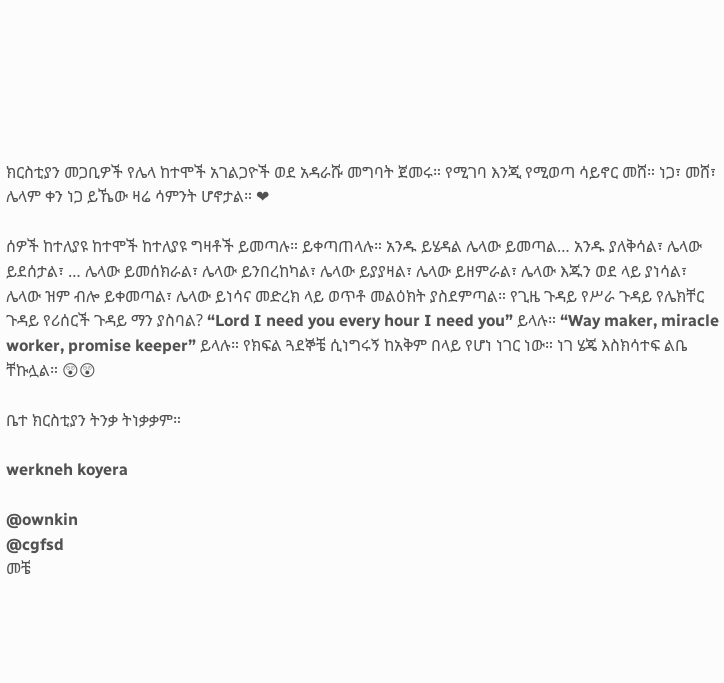ክርስቲያን መጋቢዎች የሌላ ከተሞች አገልጋዮች ወደ አዳራሹ መግባት ጀመሩ። የሚገባ እንጂ የሚወጣ ሳይኖር መሸ። ነጋ፣ መሸ፣ ሌላም ቀን ነጋ ይኼው ዛሬ ሳምንት ሆኖታል። ❤

ሰዎች ከተለያዩ ከተሞች ከተለያዩ ግዛቶች ይመጣሉ። ይቀጣጠላሉ። አንዱ ይሄዳል ሌላው ይመጣል… አንዱ ያለቅሳል፣ ሌላው ይደሰታል፣ … ሌላው ይመሰክራል፣ ሌላው ይንበረከካል፣ ሌላው ይያያዛል፣ ሌላው ይዘምራል፣ ሌላው እጁን ወደ ላይ ያነሳል፣ ሌላው ዝም ብሎ ይቀመጣል፣ ሌላው ይነሳና መድረክ ላይ ወጥቶ መልዕክት ያስደምጣል። የጊዜ ጉዳይ የሥራ ጉዳይ የሌክቸር ጉዳይ የሪሰርች ጉዳይ ማን ያስባል? “Lord I need you every hour I need you” ይላሉ። “Way maker, miracle worker, promise keeper” ይላሉ። የክፍል ጓደኞቼ ሲነግሩኝ ከአቅም በላይ የሆነ ነገር ነው። ነገ ሄጄ እስክሳተፍ ልቤ ቸኩሏል። 😲😲

ቤተ ክርስቲያን ትንቃ ትነቃቃም።

werkneh koyera

@ownkin
@cgfsd
መቼ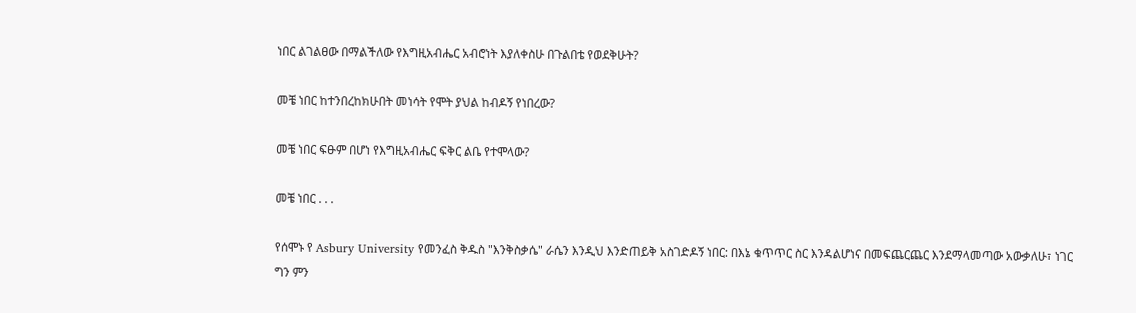ነበር ልገልፀው በማልችለው የእግዚአብሔር አብሮነት እያለቀስሁ በጉልበቴ የወደቅሁት?

መቼ ነበር ከተንበረከክሁበት መነሳት የሞት ያህል ከብዶኝ የነበረው?

መቼ ነበር ፍፁም በሆነ የእግዚአብሔር ፍቅር ልቤ የተሞላው?

መቼ ነበር . . .

የሰሞኑ የ Asbury University የመንፈስ ቅዱስ "እንቅስቃሴ" ራሴን እንዲህ እንድጠይቅ አስገድዶኝ ነበር: በእኔ ቁጥጥር ስር እንዳልሆነና በመፍጨርጨር እንደማላመጣው አውቃለሁ፣ ነገር ግን ምን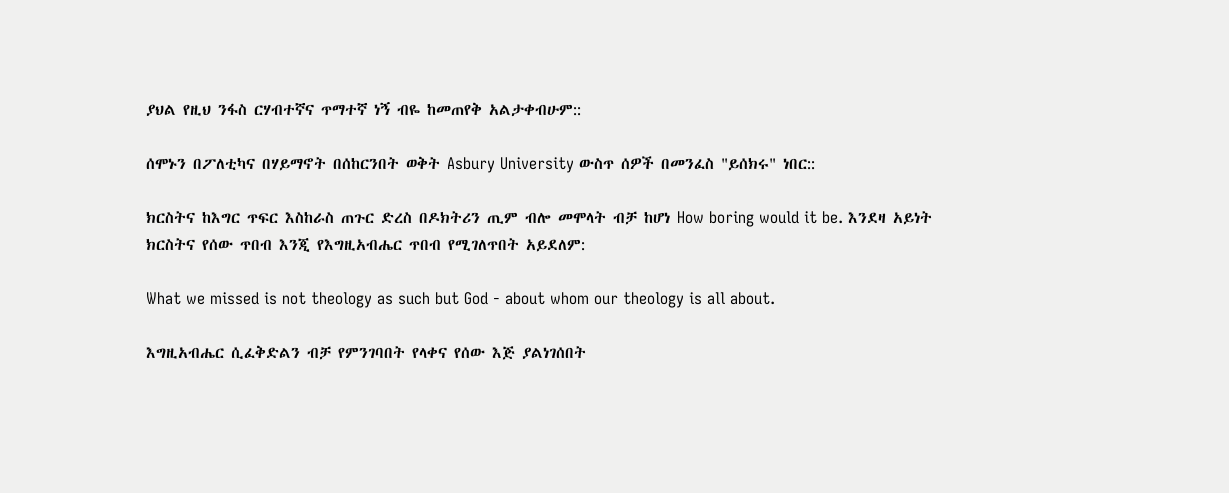ያህል የዚህ ንፋስ ርሃብተኛና ጥማተኛ ነኝ ብዬ ከመጠየቅ አልታቀብሁም::

ሰሞኑን በፖለቲካና በሃይማኖት በሰከርንበት ወቅት Asbury University ውስጥ ሰዎች በመንፈስ "ይሰክሩ" ነበር::

ክርስትና ከእግር ጥፍር እስከራስ ጠጉር ድረስ በዶክትሪን ጢም ብሎ መሞላት ብቻ ከሆነ How boring would it be. እንደዛ አይነት ክርስትና የሰው ጥበብ እንጂ የእግዚአብሔር ጥበብ የሚገለጥበት አይደለም:

What we missed is not theology as such but God - about whom our theology is all about.

እግዚአብሔር ሲፈቅድልን ብቻ የምንገባበት የላቀና የሰው እጅ ያልነገሰበት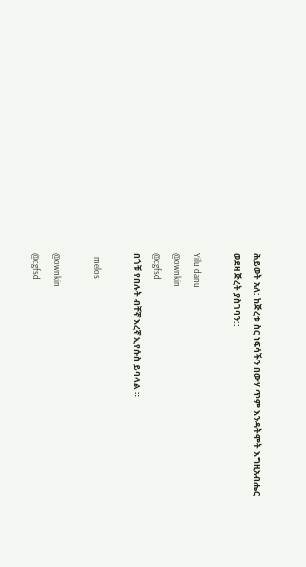ሕይወት አለ: ከጅረቱ ስር ነፍሳችን በውሃ ጥም እንዳትሞት እግዚአብሔር ወደዛ ጅረት ያስገባን::

Yilu danu
@ownkin
@cgfsd
በጎቹ የበሉት ብቸኛ እረኛ ኢየሱስ ይባላል ።

  melos

@ownkin
@cgfsd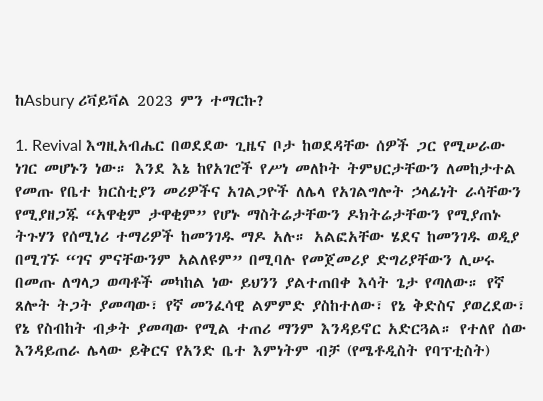ከAsbury ሪቫይቫል 2023 ምን ተማርኩ?

1. Revival እግዚአብሔር በወደደው ጊዜና ቦታ ከወደዳቸው ሰዎች ጋር የሚሠራው ነገር መሆኑን ነው። እንደ እኔ ከየአገሮች የሥነ መለኮት ትምህርታቸውን ለመከታተል የመጡ የቤተ ክርስቲያን መሪዎችና አገልጋዮች ለሌላ የአገልግሎት ኃላፊነት ራሳቸውን የሚያዘጋጁ “አዋቂም ታዋቂም” የሆኑ ማስትሬታቸውን ዶክትሬታቸውን የሚያጠኑ ትጉሃን የሰሚነሪ ተማሪዎች ከመንገዱ ማዶ አሉ። አልፎአቸው ሄደና ከመንገዱ ወዲያ በሚገኙ “ገና ምናቸውንም አልለዩም” በሚባሉ የመጀመሪያ ድግሪያቸውን ሊሠሩ በመጡ ለግላጋ ወጣቶች መካከል ነው ይህንን ያልተጠበቀ እሳት ጌታ የጣለው። የኛ ጸሎት ትጋት ያመጣው፣ የኛ መንፈሳዊ ልምምድ ያስከተለው፣ የኔ ቅድስና ያወረደው፣ የኔ የስብከት ብቃት ያመጣው የሚል ተጠሪ ማንም እንዳይኖር አድርጓል። የተለየ ሰው እንዳይጠራ ሌላው ይቅርና የአንድ ቤተ እምነትም ብቻ (የሜቶዲስት የባፕቲስት)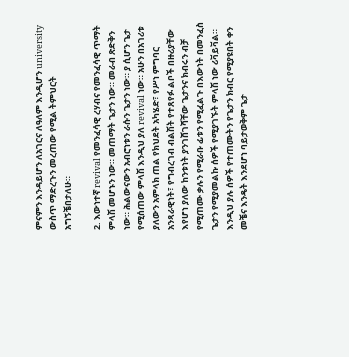ምናምን እንዳይሆን ለአገርና ለዓለም እንዲሆን university ውስጥ ማድረጉን መረጠው የሚል ትምህርት አግኝቼበታለሁ።

2. እውነተኛ revival የመንፈሳዊ ረሃብና የመንፈሳዊ ጥማት ምላሽ መሆኑን ነው። መጠማት ጌታን ነው። መራብ ጽድቅን ነው። ሕልውናውን አብሮነቱን ራሱን ጌታን ነው። ያ ሲሆን ጌታ የሚሰጠው ምላሽ እንዲህ ያለ revival ነው። አሁን በአገሪቱ ያለውን አምላክ ጠል የክህደት አካሄድ፣ የሥነ ምግባር አንጻራዊነት፣ የግብረገብ ብልሽት የተጸየፉ ልቦች በዙሪያቸው እየሆነ ያለው ከንቱነት ያንገሸገሻቸው ጌታንና ክብሩን ብቻ የሚጠሙ ቃሉን የሚራቡ ፊቱን የሚፈልጉ በእውነት በመንፈስ ጌታን የሚያመልኩ ሰዎች የሚያገኙት ምላሽ ነው ሪቫይቫል። እንዲህ ያሉ ሰዎች የተጠሙትን የጌታን ክብር የሚያዩበት ቀን መቼና እንዴት እንደሆነ ባይታወቅም ጌታ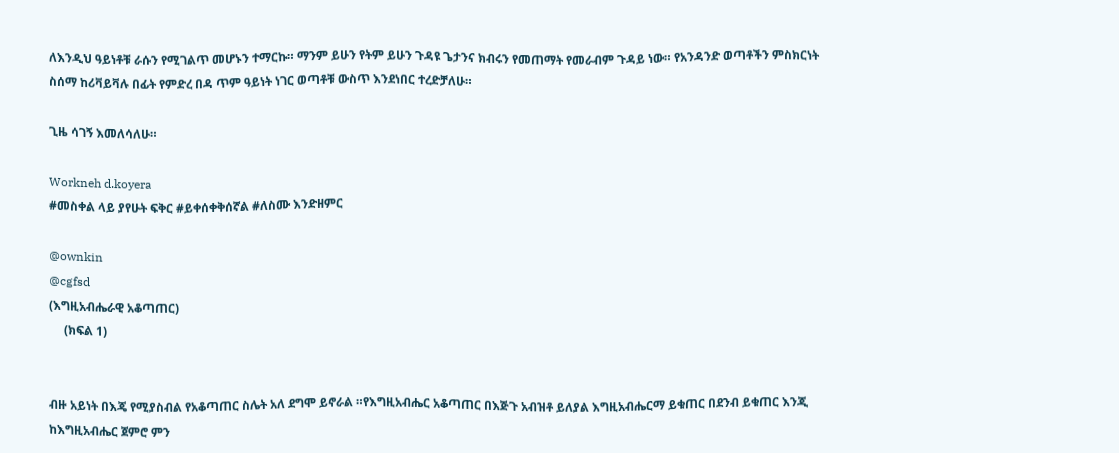ለእንዲህ ዓይነቶቹ ራሱን የሚገልጥ መሆኑን ተማርኩ። ማንም ይሁን የትም ይሁን ጉዳዩ ጌታንና ክብሩን የመጠማት የመራብም ጉዳይ ነው። የአንዳንድ ወጣቶችን ምስክርነት ስሰማ ከሪቫይቫሉ በፊት የምድረ በዳ ጥም ዓይነት ነገር ወጣቶቹ ውስጥ እንደነበር ተረድቻለሁ።

ጊዜ ሳገኝ እመለሳለሁ።

Workneh d.koyera
#መስቀል ላይ ያየሁት ፍቅር #ይቀሰቀቅሰኛል #ለስሙ እንድዘምር

@ownkin
@cgfsd
(እግዚአብሔራዊ አቆጣጠር)
     (ክፍል 1)


ብዙ አይነት በእጄ የሚያስብል የአቆጣጠር ስሌት አለ ደግሞ ይኖራል ።የእግዚአብሔር አቆጣጠር በእጅጉ አብዝቶ ይለያል እግዚአብሔርማ ይቁጠር በደንብ ይቁጠር እንጂ ከእግዚአብሔር ጀምሮ ምን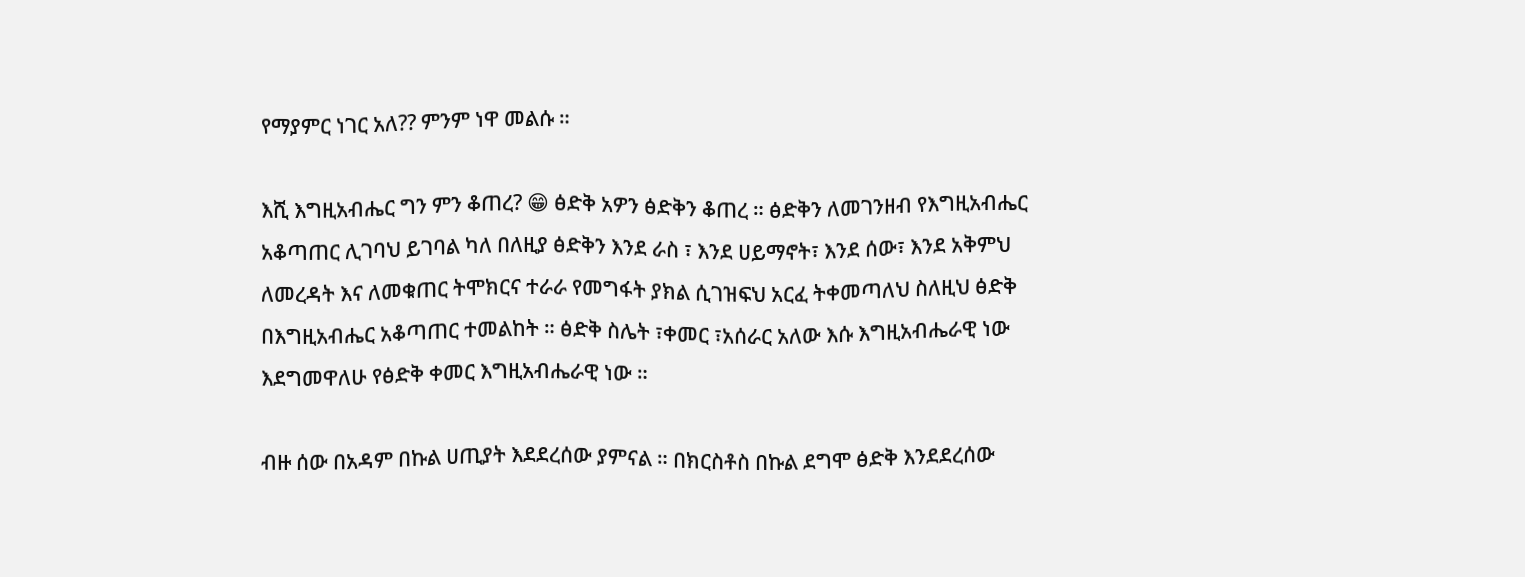የማያምር ነገር አለ?? ምንም ነዋ መልሱ ።

እሺ እግዚአብሔር ግን ምን ቆጠረ? 😁 ፅድቅ አዎን ፅድቅን ቆጠረ ። ፅድቅን ለመገንዘብ የእግዚአብሔር አቆጣጠር ሊገባህ ይገባል ካለ በለዚያ ፅድቅን እንደ ራስ ፣ እንደ ሀይማኖት፣ እንደ ሰው፣ እንደ አቅምህ ለመረዳት እና ለመቁጠር ትሞክርና ተራራ የመግፋት ያክል ሲገዝፍህ አርፈ ትቀመጣለህ ስለዚህ ፅድቅ በእግዚአብሔር አቆጣጠር ተመልከት ። ፅድቅ ስሌት ፣ቀመር ፣አሰራር አለው እሱ እግዚአብሔራዊ ነው እደግመዋለሁ የፅድቅ ቀመር እግዚአብሔራዊ ነው ።

ብዙ ሰው በአዳም በኩል ሀጢያት እደደረሰው ያምናል ። በክርስቶስ በኩል ደግሞ ፅድቅ እንደደረሰው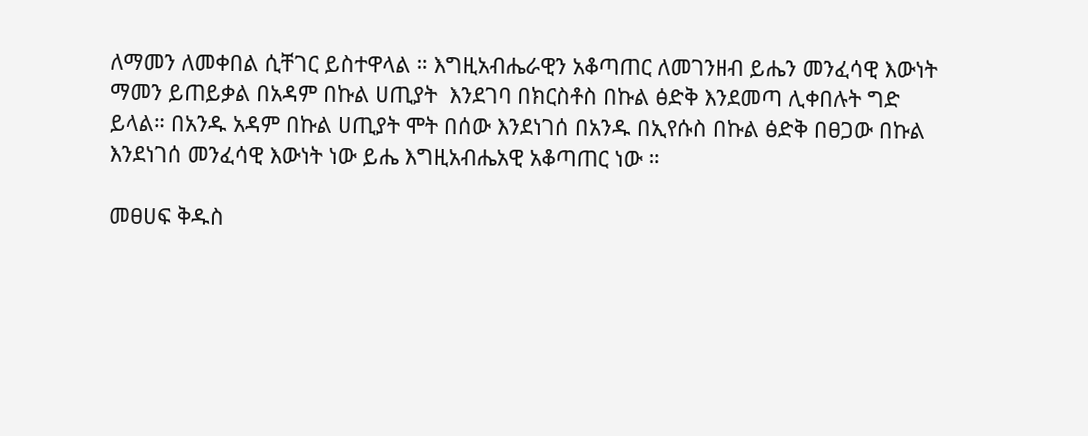ለማመን ለመቀበል ሲቸገር ይስተዋላል ። እግዚአብሔራዊን አቆጣጠር ለመገንዘብ ይሔን መንፈሳዊ እውነት ማመን ይጠይቃል በአዳም በኩል ሀጢያት  እንደገባ በክርስቶስ በኩል ፅድቅ እንደመጣ ሊቀበሉት ግድ ይላል። በአንዱ አዳም በኩል ሀጢያት ሞት በሰው እንደነገሰ በአንዱ በኢየሱስ በኩል ፅድቅ በፀጋው በኩል እንደነገሰ መንፈሳዊ እውነት ነው ይሔ እግዚአብሔአዊ አቆጣጠር ነው ።

መፀሀፍ ቅዱስ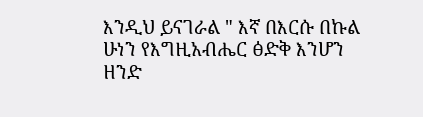እንዲህ ይናገራል " እኛ በእርሱ በኩል ሁነን የእግዚአብሔር ፅድቅ እንሆን ዘንድ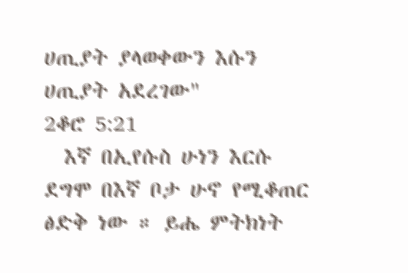ሀጢያት ያላወቀውን እሱን ሀጢያት አደረገው"         2ቆሮ 5:21
  እኛ በኢየሱስ ሁነን እርሱ ደግሞ በእኛ ቦታ ሁኖ የሚቆጠር ፅድቅ ነው ። ይሔ ምትክነት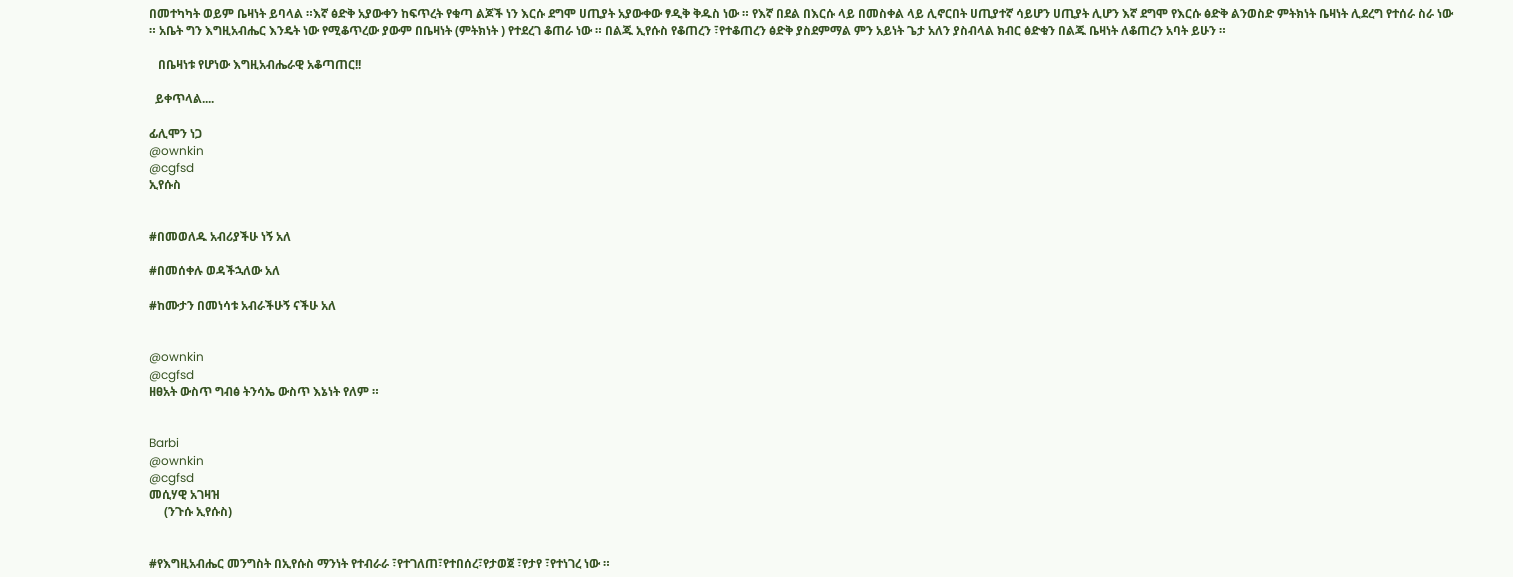በመተካካት ወይም ቤዛነት ይባላል ።እኛ ፅድቅ አያውቀን ከፍጥረት የቁጣ ልጆች ነን እርሱ ደግሞ ሀጢያት አያውቀው ፃዲቅ ቅዱስ ነው ። የእኛ በደል በእርሱ ላይ በመስቀል ላይ ሊኖርበት ሀጢያተኛ ሳይሆን ሀጢያት ሊሆን እኛ ደግሞ የእርሱ ፅድቅ ልንወስድ ምትክነት ቤዛነት ሊደረግ የተሰራ ስራ ነው ። አቤት ግን እግዚአብሔር እንዴት ነው የሚቆጥረው ያውም በቤዛነት (ምትክነት ) የተደረገ ቆጠራ ነው ። በልጁ ኢየሱስ የቆጠረን ፣የተቆጠረን ፅድቅ ያስደምማል ምን አይነት ጌታ አለን ያስብላል ክብር ፅድቁን በልጁ ቤዛነት ለቆጠረን አባት ይሁን ።

   በቤዛነቱ የሆነው እግዚአብሔራዊ አቆጣጠር!!

  ይቀጥላል....

ፊሊሞን ነጋ
@ownkin
@cgfsd
ኢየሱስ


#በመወለዱ አብሪያችሁ ነኝ አለ

#በመሰቀሉ ወዳችኋለው አለ

#ከሙታን በመነሳቱ አብራችሁኝ ናችሁ አለ


@ownkin
@cgfsd
ዘፀአት ውስጥ ግብፅ ትንሳኤ ውስጥ እኔነት የለም ።


Barbi
@ownkin
@cgfsd
መሲሃዊ አገዛዝ
     (ንጉሱ ኢየሱስ)


#የእግዚአብሔር መንግስት በኢየሱስ ማንነት የተብራራ ፣የተገለጠ፣የተበሰረ፣የታወጀ ፣የታየ ፣የተነገረ ነው ።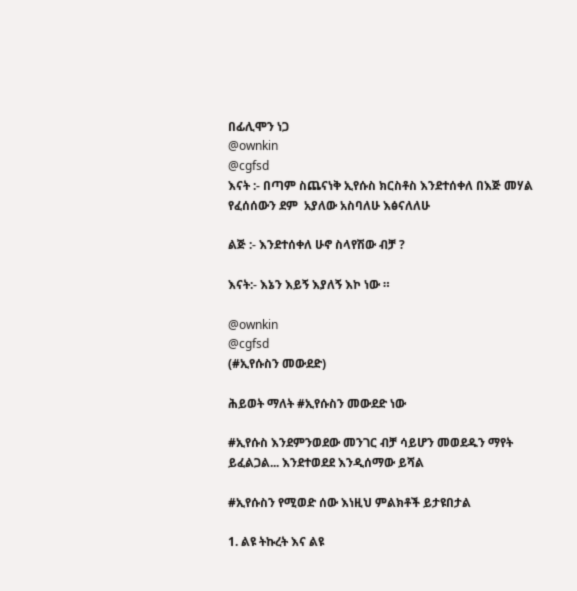በፊሊሞን ነጋ
@ownkin
@cgfsd
እናት :- በጣም ስጨናነቅ ኢየሱስ ክርስቶስ እንደተሰቀለ በእጅ መሃል የፈሰሰውን ደም  አያለው አስባለሁ እፅናለለሁ

ልጅ :- እንደተሰቀለ ሁኖ ስላየሽው ብቻ ?

እናት:- እኔን እይኝ እያለኝ እኮ ነው ።

@ownkin
@cgfsd
(#ኢየሱስን መውደድ)

ሕይወት ማለት #ኢየሱስን መውደድ ነው

#ኢየሱስ እንደምንወደው መንገር ብቻ ሳይሆን መወደዱን ማየት ይፈልጋል... እንደተወደደ እንዲሰማው ይሻል

#ኢየሱስን የሚወድ ሰው እነዚህ ምልክቶች ይታዩበታል

1. ልዩ ትኩረት እና ልዩ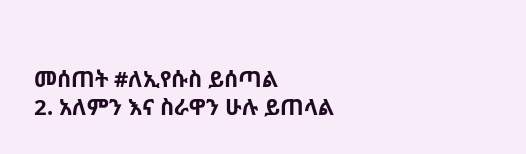መሰጠት #ለኢየሱስ ይሰጣል
2. አለምን እና ስራዋን ሁሉ ይጠላል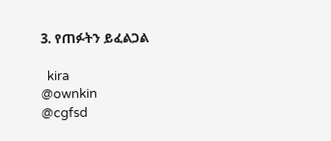3. የጠፉትን ይፈልጋል

  kira
@ownkin
@cgfsd